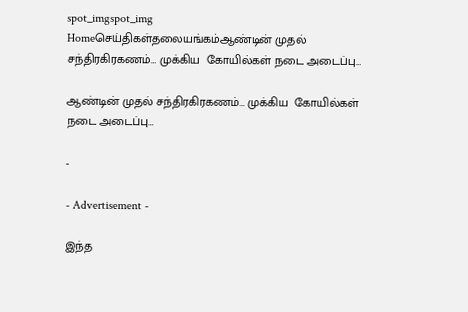spot_imgspot_img
Homeசெய்திகள்தலையங்கம்ஆண்டின் முதல் சந்திரகிரகணம்… முக்கிய  கோயில்கள் நடை அடைப்பு…

ஆண்டின் முதல் சந்திரகிரகணம்… முக்கிய  கோயில்கள் நடை அடைப்பு…

-

- Advertisement -

இந்த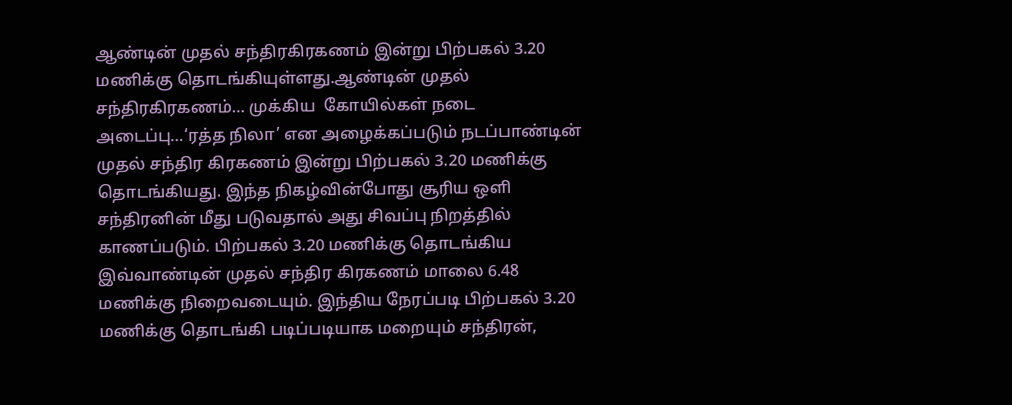ஆண்டின் முதல் சந்திரகிரகணம் இன்று பிற்பகல் 3.20 மணிக்கு தொடங்கியுள்ளது.ஆண்டின் முதல் சந்திரகிரகணம்… முக்கிய  கோயில்கள் நடை அடைப்பு…‘ரத்த நிலா’ என அழைக்கப்படும் நடப்பாண்டின் முதல் சந்திர கிரகணம் இன்று பிற்பகல் 3.20 மணிக்கு தொடங்கியது. இந்த நிகழ்வின்போது சூரிய ஒளி சந்திரனின் மீது படுவதால் அது சிவப்பு நிறத்தில் காணப்படும். பிற்பகல் 3.20 மணிக்கு தொடங்கிய இவ்வாண்டின் முதல் சந்திர கிரகணம் மாலை 6.48 மணிக்கு நிறைவடையும். இந்திய நேரப்படி பிற்பகல் 3.20 மணிக்கு தொடங்கி படிப்படியாக மறையும் சந்திரன்,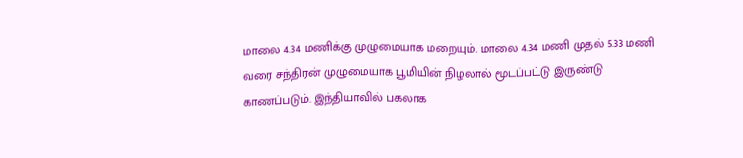மாலை 4.34 மணிக்கு முழுமையாக மறையும். மாலை 4.34 மணி முதல் 5.33 மணி வரை சந்திரன் முழுமையாக பூமியின் நிழலால் மூடப்பட்டு இருண்டு காணப்படும். இந்தியாவில் பகலாக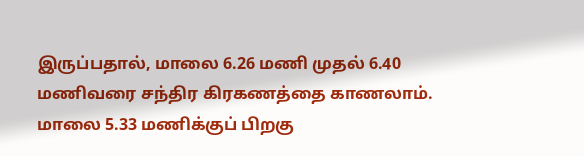இருப்பதால், மாலை 6.26 மணி முதல் 6.40 மணிவரை சந்திர கிரகணத்தை காணலாம். மாலை 5.33 மணிக்குப் பிறகு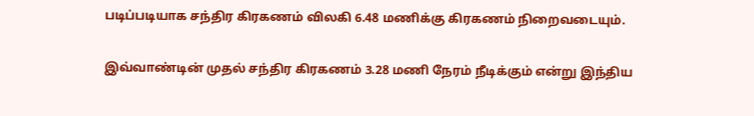படிப்படியாக சந்திர கிரகணம் விலகி 6.48 மணிக்கு கிரகணம் நிறைவடையும்.

இவ்வாண்டின் முதல் சந்திர கிரகணம் 3.28 மணி நேரம் நீடிக்கும் என்று இந்திய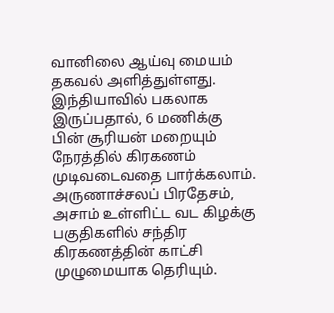வானிலை ஆய்வு மையம் தகவல் அளித்துள்ளது. இந்தியாவில் பகலாக இருப்பதால், 6 மணிக்கு பின் சூரியன் மறையும் நேரத்தில் கிரகணம் முடிவடைவதை பார்க்கலாம். அருணாச்சலப் பிரதேசம், அசாம் உள்ளிட்ட வட கிழக்கு பகுதிகளில் சந்திர கிரகணத்தின் காட்சி முழுமையாக தெரியும்.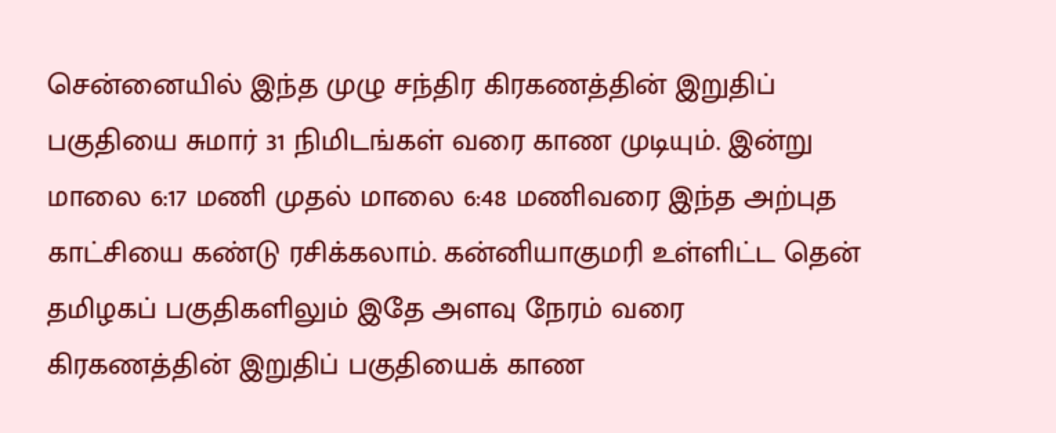சென்னையில் இந்த முழு சந்திர கிரகணத்தின் இறுதிப் பகுதியை சுமார் 31 நிமிடங்கள் வரை காண முடியும். இன்று மாலை 6:17 மணி முதல் மாலை 6:48 மணிவரை இந்த அற்புத காட்சியை கண்டு ரசிக்கலாம். கன்னியாகுமரி உள்ளிட்ட தென் தமிழகப் பகுதிகளிலும் இதே அளவு நேரம் வரை கிரகணத்தின் இறுதிப் பகுதியைக் காண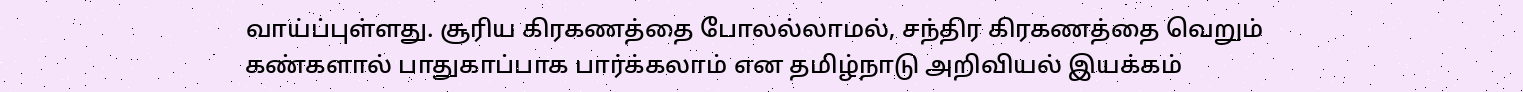வாய்ப்புள்ளது. சூரிய கிரகணத்தை போலல்லாமல், சந்திர கிரகணத்தை வெறும் கண்களால் பாதுகாப்பாக பார்க்கலாம் என தமிழ்நாடு அறிவியல் இயக்கம்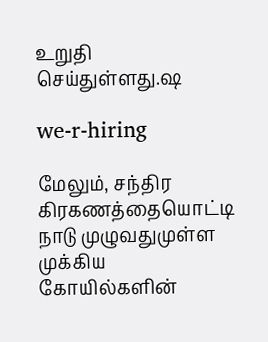உறுதி செய்துள்ளது.ஷ

we-r-hiring

மேலும், சந்திர கிரகணத்தையொட்டி நாடு முழுவதுமுள்ள முக்கிய கோயில்களின்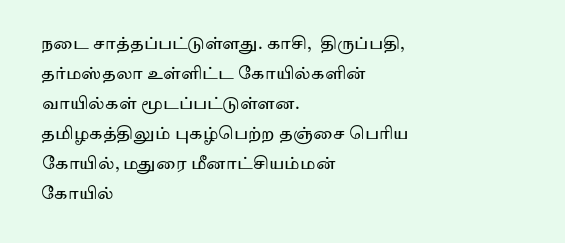நடை சாத்தப்பட்டுள்ளது. காசி,  திருப்பதி, தர்மஸ்தலா உள்ளிட்ட கோயில்களின் வாயில்கள் மூடப்பட்டுள்ளன. தமிழகத்திலும் புகழ்பெற்ற தஞ்சை பொிய கோயில், மதுரை மீனாட்சியம்மன் கோயில்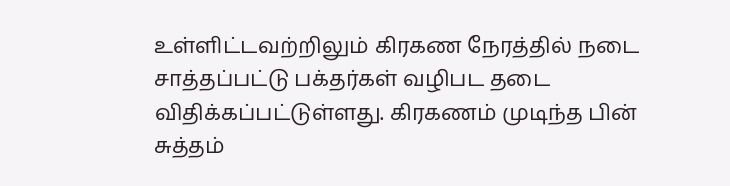உள்ளிட்டவற்றிலும் கிரகண நேரத்தில் நடை சாத்தப்பட்டு பக்தர்கள் வழிபட தடை விதிக்கப்பட்டுள்ளது. கிரகணம் முடிந்த பின் சுத்தம்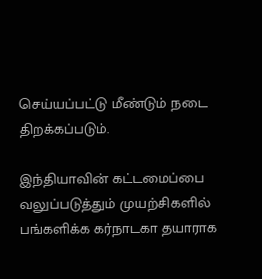செய்யப்பட்டு மீண்டும் நடை திறக்கப்படும்.

இந்தியாவின் கட்டமைப்பை வலுப்படுத்தும் முயற்சிகளில் பங்களிக்க கர்நாடகா தயாராக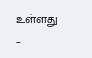உள்ளது –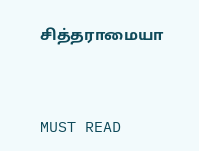சித்தராமையா



MUST READ